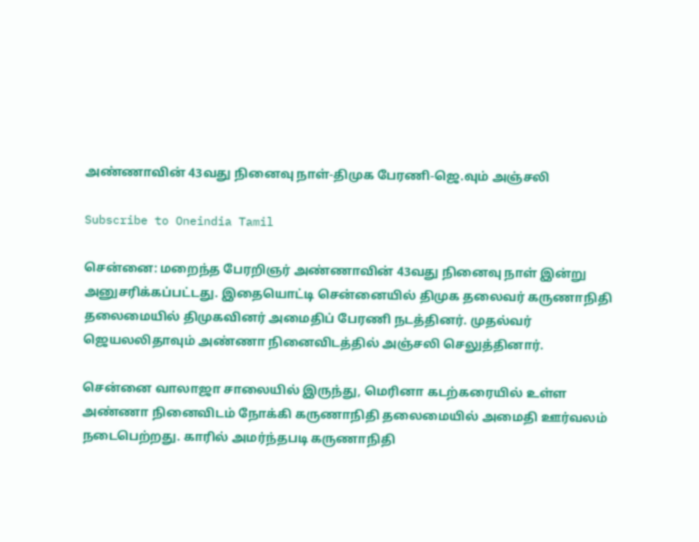அண்ணாவின் 43வது நினைவு நாள்-திமுக பேரணி-ஜெ.வும் அஞ்சலி

Subscribe to Oneindia Tamil

சென்னை: மறைந்த பேரறிஞர் அண்ணாவின் 43வது நினைவு நாள் இன்று அனுசரிக்கப்பட்டது. இதையொட்டி சென்னையில் திமுக தலைவர் கருணாநிதி தலைமையில் திமுகவினர் அமைதிப் பேரணி நடத்தினர். முதல்வர் ஜெயலலிதாவும் அண்ணா நினைவிடத்தில் அஞ்சலி செலுத்தினார்.

சென்னை வாலாஜா சாலையில் இருந்து, மெரினா கடற்கரையில் உள்ள அண்ணா நினைவிடம் நோக்கி கருணாநிதி தலைமையில் அமைதி ஊர்வலம் நடைபெற்றது. காரில் அமர்ந்தபடி கருணாநிதி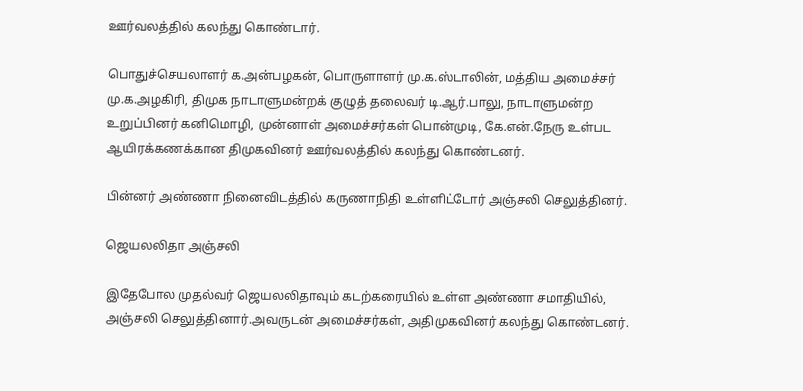ஊர்வலத்தில் கலந்து கொண்டார்.

பொதுச்செயலாளர் க.அன்பழகன், பொருளாளர் மு.க.ஸ்டாலின், மத்திய அமைச்சர் மு.க.அழகிரி, திமுக நாடாளுமன்றக் குழுத் தலைவர் டி.ஆர்.பாலு, நாடாளுமன்ற உறுப்பினர் கனிமொழி, முன்னாள் அமைச்சர்கள் பொன்முடி, கே.என்.நேரு உள்பட ஆயிரக்கணக்கான திமுகவினர் ஊர்வலத்தில் கலந்து கொண்டனர்.

பின்னர் அண்ணா நினைவிடத்தில் கருணாநிதி உள்ளிட்டோர் அஞ்சலி செலுத்தினர்.

ஜெயலலிதா அஞ்சலி

இதேபோல முதல்வர் ஜெயலலிதாவும் கடற்கரையில் உள்ள அண்ணா சமாதியில், அஞ்சலி செலுத்தினார்.அவருடன் அமைச்சர்கள், அதிமுகவினர் கலந்து கொண்டனர்.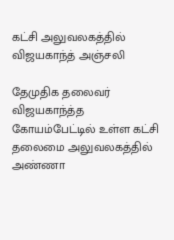கட்சி அலுவலகத்தில் விஜயகாந்த் அஞ்சலி

தேமுதிக தலைவர் விஜயகாந்த்த கோயம்பேட்டில் உள்ள கட்சி தலைமை அலுவலகத்தில் அண்ணா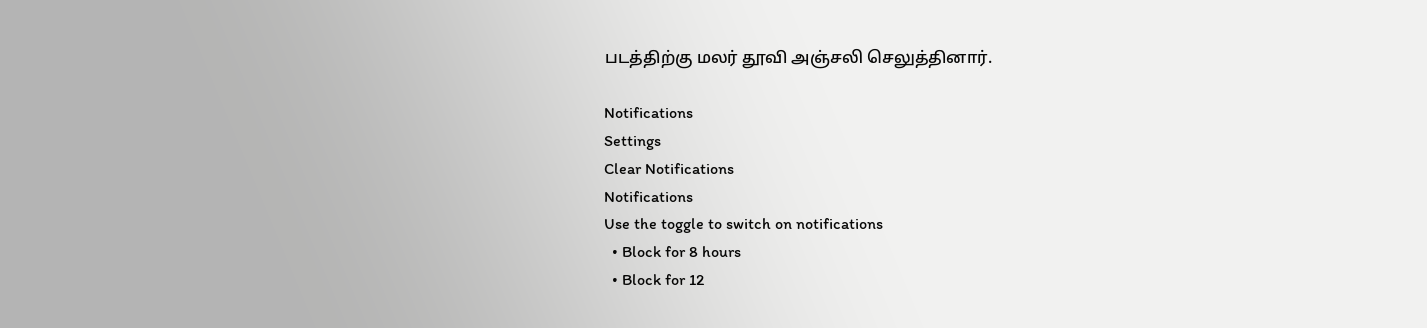படத்திற்கு மலர் தூவி அஞ்சலி செலுத்தினார்.

Notifications
Settings
Clear Notifications
Notifications
Use the toggle to switch on notifications
  • Block for 8 hours
  • Block for 12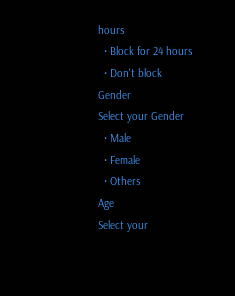hours
  • Block for 24 hours
  • Don't block
Gender
Select your Gender
  • Male
  • Female
  • Others
Age
Select your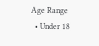Age Range
  • Under 18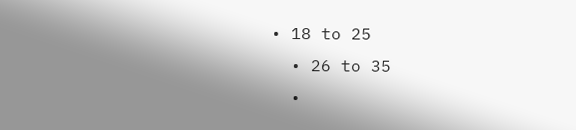• 18 to 25
  • 26 to 35
  •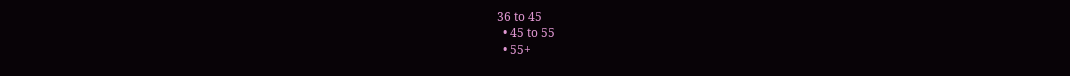36 to 45
  • 45 to 55
  • 55+